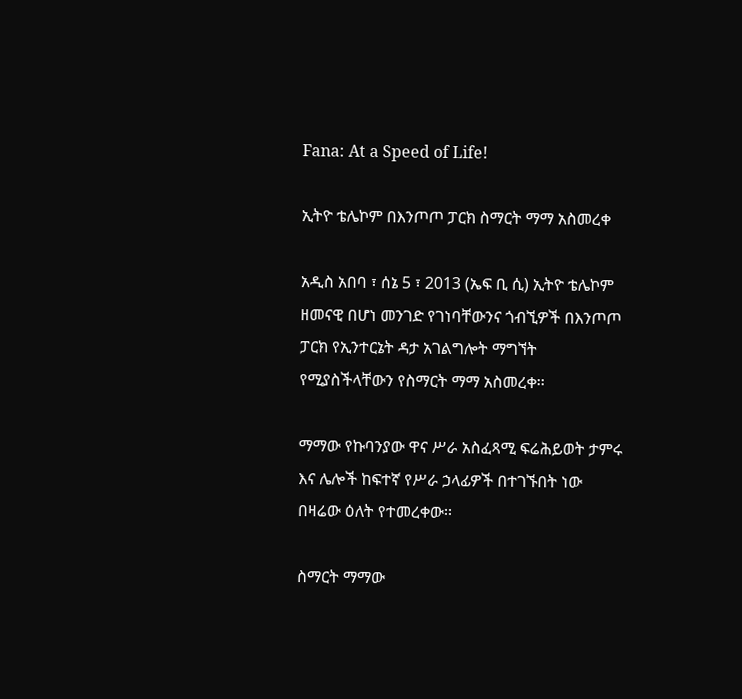Fana: At a Speed of Life!

ኢትዮ ቴሌኮም በእንጦጦ ፓርክ ስማርት ማማ አስመረቀ

አዲስ አበባ ፣ ሰኔ 5 ፣ 2013 (ኤፍ ቢ ሲ) ኢትዮ ቴሌኮም ዘመናዊ በሆነ መንገድ የገነባቸውንና ጎብኚዎች በእንጦጦ ፓርክ የኢንተርኔት ዳታ አገልግሎት ማግኘት የሚያስችላቸውን የስማርት ማማ አስመረቀ፡፡

ማማው የኩባንያው ዋና ሥራ አስፈጻሚ ፍሬሕይወት ታምሩ እና ሌሎች ከፍተኛ የሥራ ኃላፊዎች በተገኙበት ነው በዛሬው ዕለት የተመረቀው፡፡

ስማርት ማማው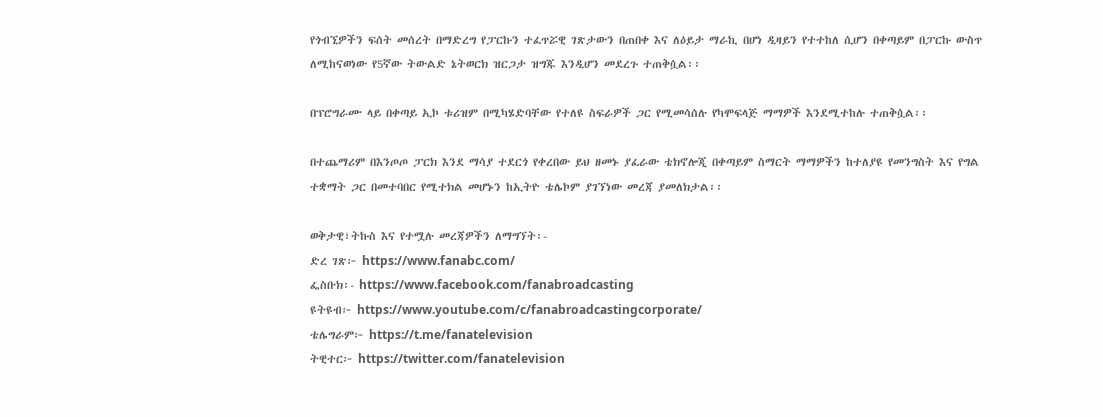የጎብኚዎችን ፍሰት መሰረት በማድረግ የፓርኩን ተፈጥሯዊ ገጽታውን በጠበቀ እና ለዕይታ ማራኪ በሆነ ዲዛይን የተተከለ ሲሆን በቀጣይም በፓርኩ ውስጥ ለሚከናወነው የ5ኛው ትውልድ ኔትወርክ ዝርጋታ ዝግጁ እንዲሆን መደረጉ ተጠቅሷል፡፡

በፕሮግራሙ ላይ በቀጣይ ኢኮ ቱሪዝም በሚካሄድባቸው የተለዩ ስፍራዎች ጋር የሚመሳሰሉ የካሞፍላጅ ማማዎች እንደሚተከሉ ተጠቅሷል፡፡

በተጨማሪም በእንጦጦ ፓርክ እንደ ማሳያ ተደርጎ የቀረበው ይህ ዘመኑ ያፈራው ቴክኖሎጂ በቀጣይም ስማርት ማማዎችን ከተለያዩ የመንግስት እና የግል ተቋማት ጋር በመተባበር የሚተክል መሆኑን ከኢትዮ ቴሌኮም ያገኘነው መረጃ ያመለክታል፡፡

ወቅታዊ፣ትኩስ እና የተሟሉ መረጃዎችን ለማግኘት፡-
ድረ ገጽ፦ https://www.fanabc.com/
ፌስቡክ፡- https://www.facebook.com/fanabroadcasting
ዩትዩብ፦ https://www.youtube.com/c/fanabroadcastingcorporate/
ቴሌግራም፦ https://t.me/fanatelevision
ትዊተር፦ https://twitter.com/fanatelevision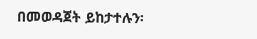በመወዳጀት ይከታተሉን፡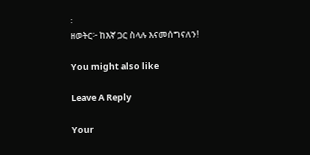፡
ዘወትር፦ ከእኛ ጋር ስላሉ እናመሰግናለን!

You might also like

Leave A Reply

Your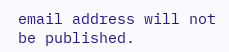email address will not be published.